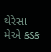થેરેસા મેએ કડક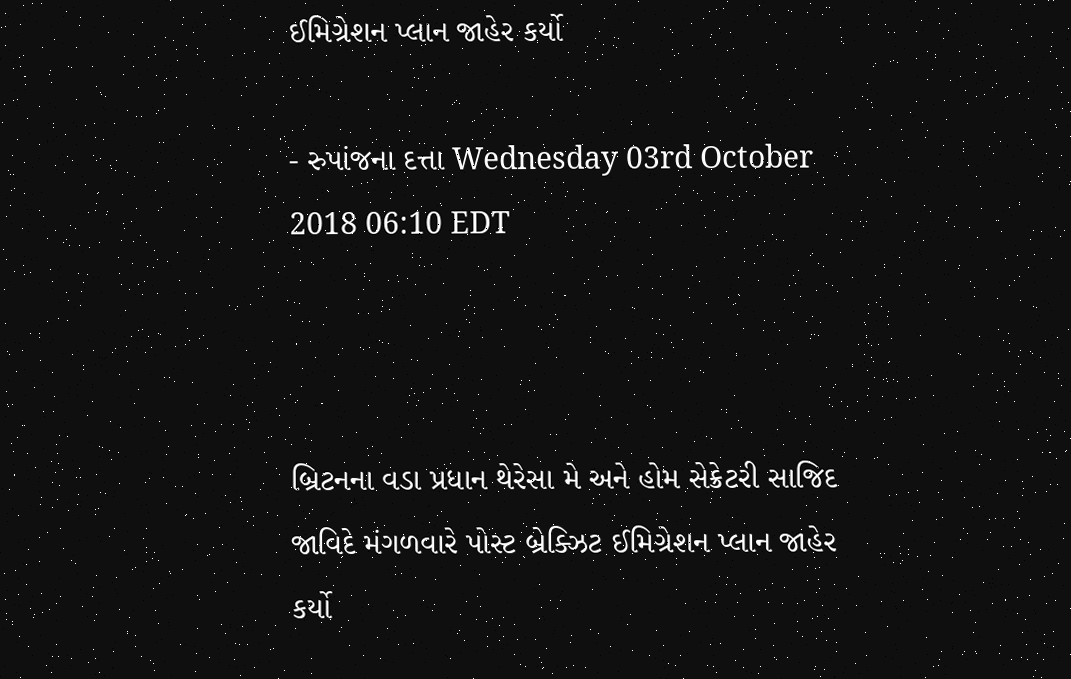ઈમિગ્રેશન પ્લાન જાહેર કર્યો

- રુપાંજના દત્તા Wednesday 03rd October 2018 06:10 EDT



બ્રિટનના વડા પ્રધાન થેરેસા મે અને હોમ સેક્રેટરી સાજિદ જાવિદે મંગળવારે પોસ્ટ બ્રેક્ઝિટ ઈમિગ્રેશન પ્લાન જાહેર કર્યો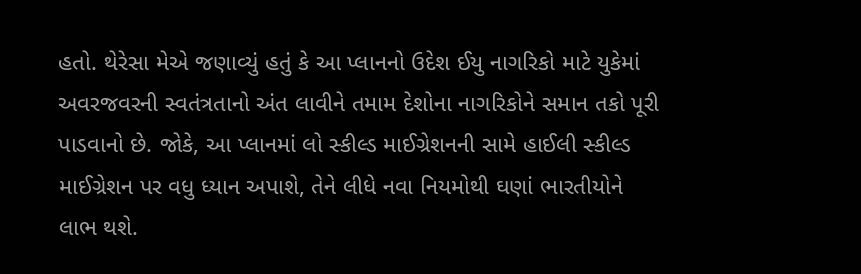હતો. થેરેસા મેએ જણાવ્યું હતું કે આ પ્લાનનો ઉદેશ ઈયુ નાગરિકો માટે યુકેમાં અવરજવરની સ્વતંત્રતાનો અંત લાવીને તમામ દેશોના નાગરિકોને સમાન તકો પૂરી પાડવાનો છે. જોકે, આ પ્લાનમાં લો સ્કીલ્ડ માઈગ્રેશનની સામે હાઈલી સ્કીલ્ડ માઈગ્રેશન પર વધુ ધ્યાન અપાશે, તેને લીધે નવા નિયમોથી ઘણાં ભારતીયોને લાભ થશે.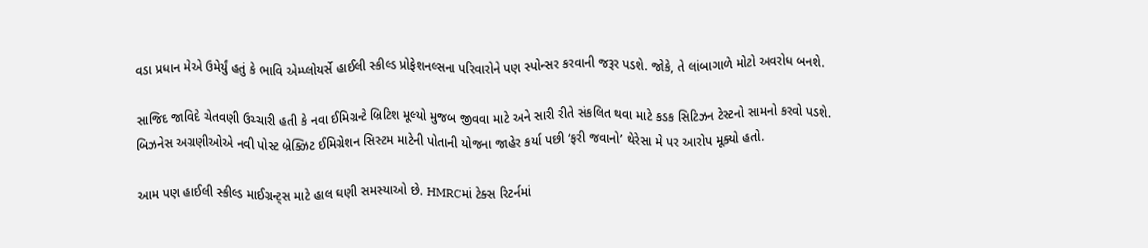વડા પ્રધાન મેએ ઉમેર્યું હતું કે ભાવિ એમ્પ્લોયર્સે હાઈલી સ્કીલ્ડ પ્રોફેશનલ્સના પરિવારોને પણ સ્પોન્સર કરવાની જરૂર પડશે. જોકે, તે લાંબાગાળે મોટો અવરોધ બનશે.

સાજિદ જાવિદે ચેતવણી ઉચ્ચારી હતી કે નવા ઈમિગ્રન્ટે બ્રિટિશ મૂલ્યો મુજબ જીવવા માટે અને સારી રીતે સંકલિત થવા માટે કડક સિટિઝન ટેસ્ટનો સામનો કરવો પડશે. બિઝનેસ અગ્રણીઓએ નવી પોસ્ટ બ્રેક્ઝિટ ઈમિગ્રેશન સિસ્ટમ માટેની પોતાની યોજના જાહેર કર્યા પછી ‘ફરી જવાનો’ થેરેસા મે પર આરોપ મૂક્યો હતો.

આમ પણ હાઈલી સ્કીલ્ડ માઈગ્રન્ટ્સ માટે હાલ ઘણી સમસ્યાઓ છે. HMRCમાં ટેક્સ રિટર્નમાં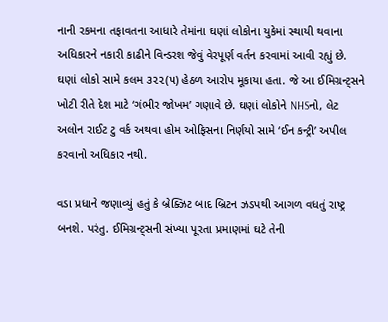નાની રકમના તફાવતના આધારે તેમાંના ઘણાં લોકોના યુકેમાં સ્થાયી થવાના અધિકારને નકારી કાઢીને વિન્ડરશ જેવું વેરપૂર્ણ વર્તન કરવામાં આવી રહ્યું છે. ઘણાં લોકો સામે કલમ ૩૨૨(૫) હેઠળ આરોપ મૂકાયા હતા. જે આ ઈમિગ્રન્ટ્સને ખોટી રીતે દેશ માટે ‘ગંભીર જોખમ’ ગણાવે છે. ઘણાં લોકોને NHSનો, લેટ અલોન રાઈટ ટુ વર્ક અથવા હોમ ઓફિસના નિર્ણયો સામે ‘ઈન કન્ટ્રી’ અપીલ કરવાનો અધિકાર નથી.

વડા પ્રધાને જણાવ્યું હતું કે બ્રેક્ઝિટ બાદ બ્રિટન ઝડપથી આગળ વધતું રાષ્ટ્ર બનશે. પરંતુ. ઈમિગ્રન્ટ્સની સંખ્યા પૂરતા પ્રમાણમાં ઘટે તેની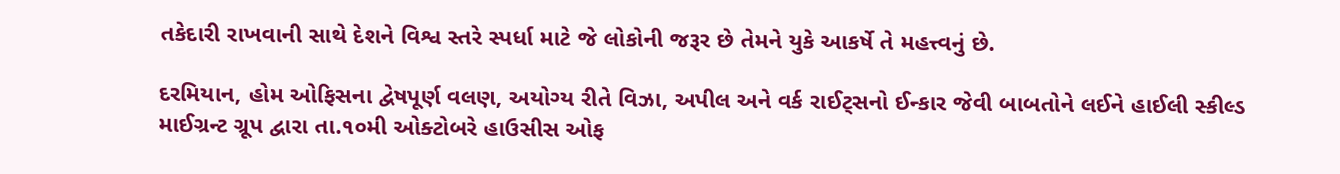તકેદારી રાખવાની સાથે દેશને વિશ્વ સ્તરે સ્પર્ધા માટે જે લોકોની જરૂર છે તેમને યુકે આકર્ષે તે મહત્ત્વનું છે.

દરમિયાન, હોમ ઓફિસના દ્વેષપૂર્ણ વલણ, અયોગ્ય રીતે વિઝા, અપીલ અને વર્ક રાઈટ્સનો ઈન્કાર જેવી બાબતોને લઈને હાઈલી સ્કીલ્ડ માઈગ્રન્ટ ગ્રૂપ દ્વારા તા.૧૦મી ઓક્ટોબરે હાઉસીસ ઓફ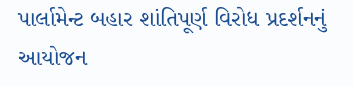પાર્લામેન્ટ બહાર શાંતિપૂર્ણ વિરોધ પ્રદર્શનનું આયોજન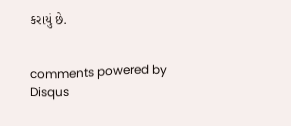કરાયું છે.


comments powered by Disqus